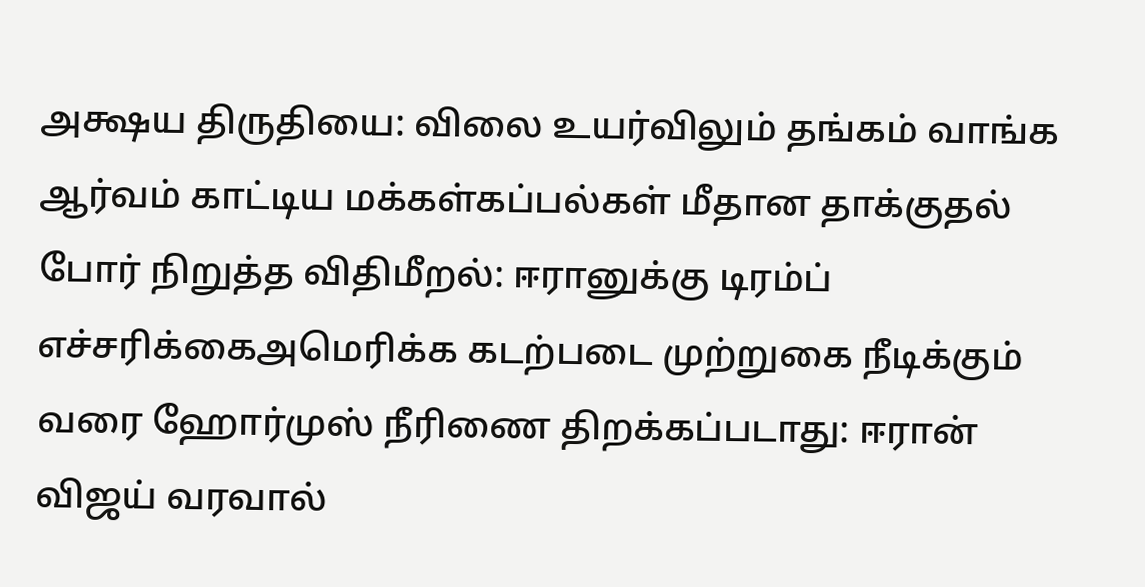அக்ஷய திருதியை: விலை உயர்விலும் தங்கம் வாங்க ஆர்வம் காட்டிய மக்கள்கப்பல்கள் மீதான தாக்குதல் போர் நிறுத்த விதிமீறல்: ஈரானுக்கு டிரம்ப் எச்சரிக்கைஅமெரிக்க கடற்படை முற்றுகை நீடிக்கும் வரை ஹோர்முஸ் நீரிணை திறக்கப்படாது: ஈரான் விஜய் வரவால்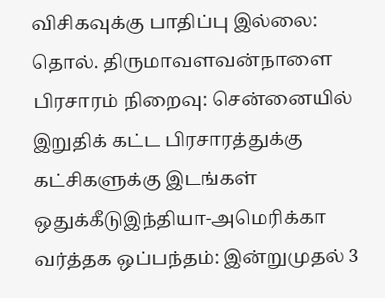விசிகவுக்கு பாதிப்பு இல்லை: தொல். திருமாவளவன்நாளை பிரசாரம் நிறைவு: சென்னையில் இறுதிக் கட்ட பிரசாரத்துக்கு கட்சிகளுக்கு இடங்கள் ஒதுக்கீடுஇந்தியா-அமெரிக்கா வர்த்தக ஒப்பந்தம்: இன்றுமுதல் 3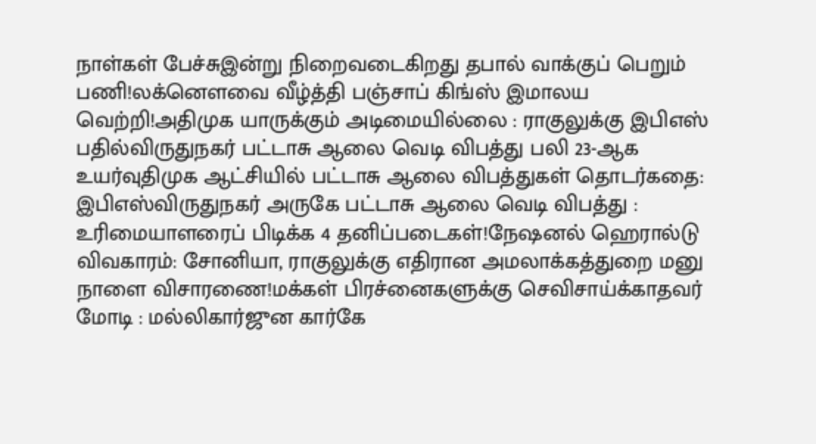நாள்கள் பேச்சுஇன்று நிறைவடைகிறது தபால் வாக்குப் பெறும் பணி!லக்னௌவை வீழ்த்தி பஞ்சாப் கிங்ஸ் இமாலய வெற்றி!அதிமுக யாருக்கும் அடிமையில்லை : ராகுலுக்கு இபிஎஸ் பதில்விருதுநகர் பட்டாசு ஆலை வெடி விபத்து பலி 23-ஆக உயர்வுதிமுக ஆட்சியில் பட்டாசு ஆலை விபத்துகள் தொடர்கதை: இபிஎஸ்விருதுநகர் அருகே பட்டாசு ஆலை வெடி விபத்து : உரிமையாளரைப் பிடிக்க 4 தனிப்படைகள்!நேஷனல் ஹெரால்டு விவகாரம்: சோனியா, ராகுலுக்கு எதிரான அமலாக்கத்துறை மனு நாளை விசாரணை!மக்கள் பிரச்னைகளுக்கு செவிசாய்க்காதவர் மோடி : மல்லிகார்ஜுன கார்கே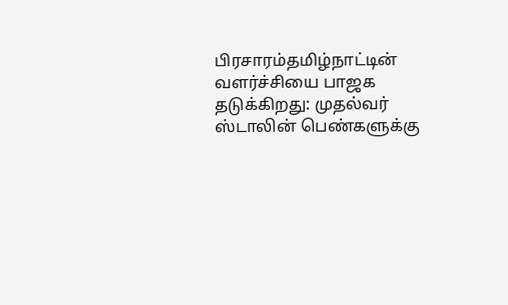பிரசாரம்தமிழ்நாட்டின் வளர்ச்சியை பாஜக தடுக்கிறது: முதல்வர் ஸ்டாலின் பெண்களுக்கு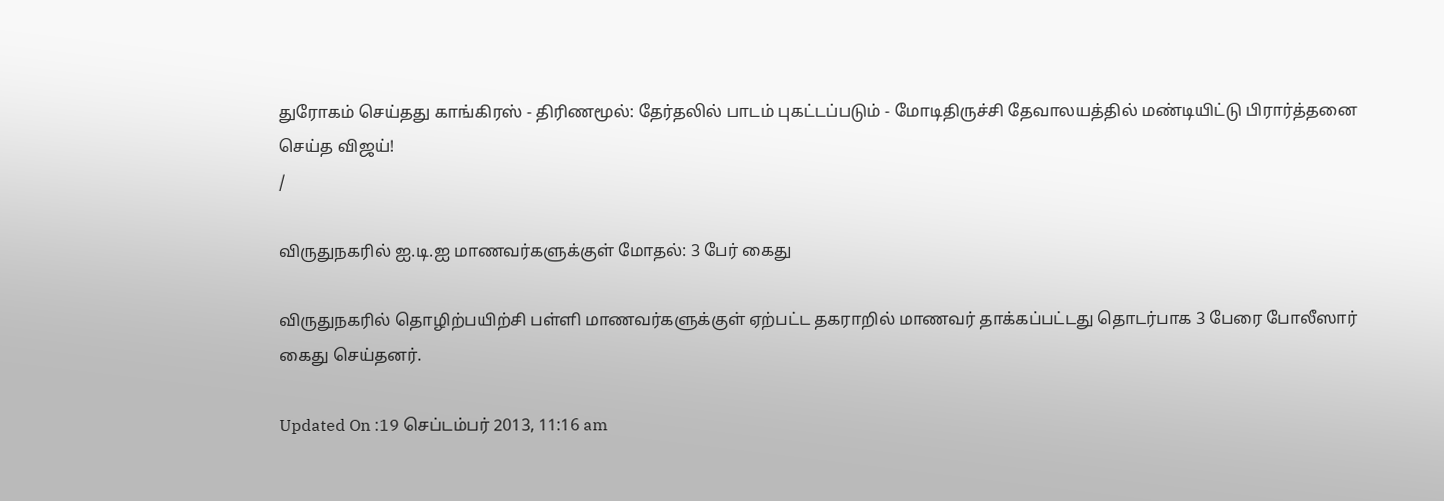துரோகம் செய்தது காங்கிரஸ் - திரிணமூல்: தேர்தலில் பாடம் புகட்டப்படும் - மோடிதிருச்சி தேவாலயத்தில் மண்டியிட்டு பிரார்த்தனை செய்த விஜய்!
/

விருதுநகரில் ஐ.டி.ஐ மாணவர்களுக்குள் மோதல்: 3 பேர் கைது

விருதுநகரில் தொழிற்பயிற்சி பள்ளி மாணவர்களுக்குள் ஏற்பட்ட தகராறில் மாணவர் தாக்கப்பட்டது தொடர்பாக 3 பேரை போலீஸார் கைது செய்தனர்.

Updated On :19 செப்டம்பர் 2013, 11:16 am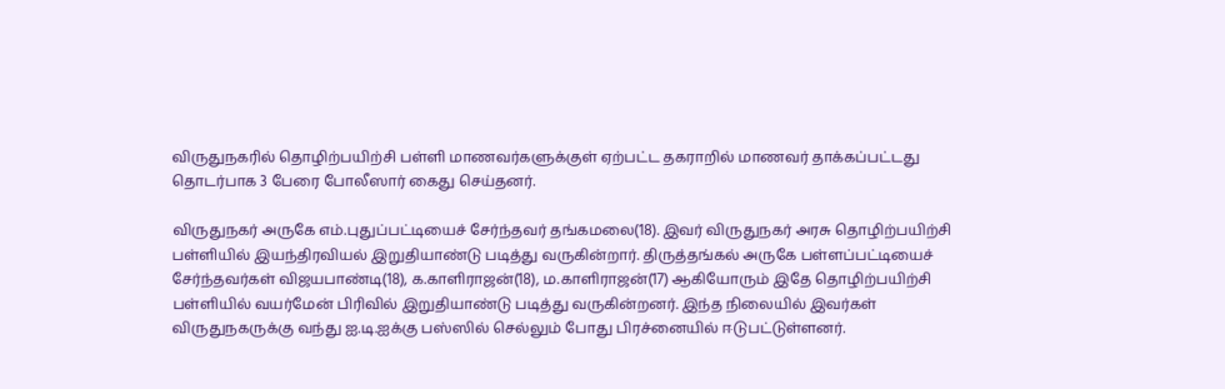விருதுநகரில் தொழிற்பயிற்சி பள்ளி மாணவர்களுக்குள் ஏற்பட்ட தகராறில் மாணவர் தாக்கப்பட்டது தொடர்பாக 3 பேரை போலீஸார் கைது செய்தனர்.

விருதுநகர் அருகே எம்.புதுப்பட்டியைச் சேர்ந்தவர் தங்கமலை(18). இவர் விருதுநகர் அரசு தொழிற்பயிற்சி பள்ளியில் இயந்திரவியல் இறுதியாண்டு படித்து வருகின்றார். திருத்தங்கல் அருகே பள்ளப்பட்டியைச் சேர்ந்தவர்கள் விஜயபாண்டி(18), க.காளிராஜன்(18), ம.காளிராஜன்(17) ஆகியோரும் இதே தொழிற்பயிற்சி பள்ளியில் வயர்மேன் பிரிவில் இறுதியாண்டு படித்து வருகின்றனர். இந்த நிலையில் இவர்கள் விருதுநகருக்கு வந்து ஐ.டி.ஐக்கு பஸ்ஸில் செல்லும் போது பிரச்னையில் ஈடுபட்டுள்ளனர்.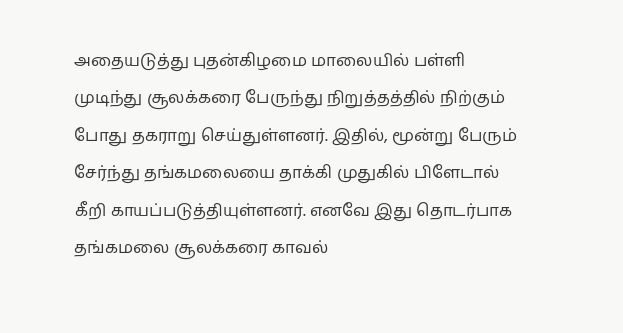அதையடுத்து புதன்கிழமை மாலையில் பள்ளி முடிந்து சூலக்கரை பேருந்து நிறுத்தத்தில் நிற்கும் போது தகராறு செய்துள்ளனர். இதில், மூன்று பேரும் சேர்ந்து தங்கமலையை தாக்கி முதுகில் பிளேடால் கீறி காயப்படுத்தியுள்ளனர். எனவே இது தொடர்பாக தங்கமலை சூலக்கரை காவல்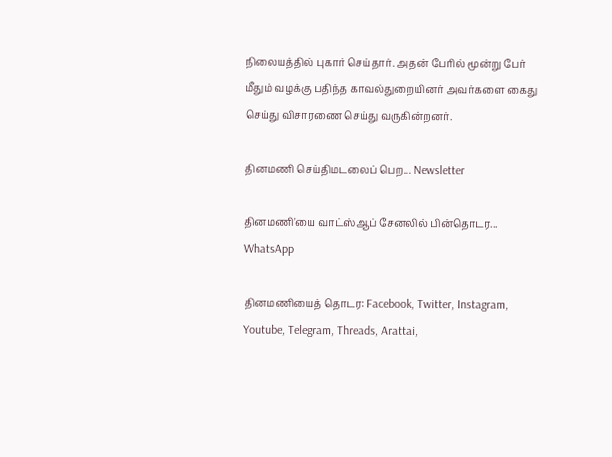நிலையத்தில் புகார் செய்தார். அதன் பேரில் மூன்று பேர் மீதும் வழக்கு பதிந்த காவல்துறையினர் அவர்களை கைது செய்து விசாரணை செய்து வருகின்றனர்.

தினமணி செய்திமடலைப் பெற... Newsletter

தினமணி'யை வாட்ஸ்ஆப் சேனலில் பின்தொடர... WhatsApp

தினமணியைத் தொடர: Facebook, Twitter, Instagram, Youtube, Telegram, Threads, Arattai,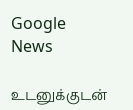Google News

உடனுக்குடன்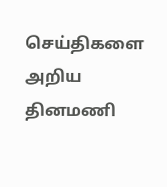செய்திகளை அறிய தினமணி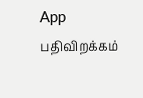App பதிவிறக்கம்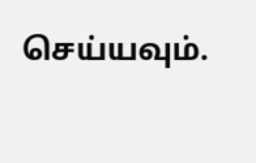செய்யவும்.